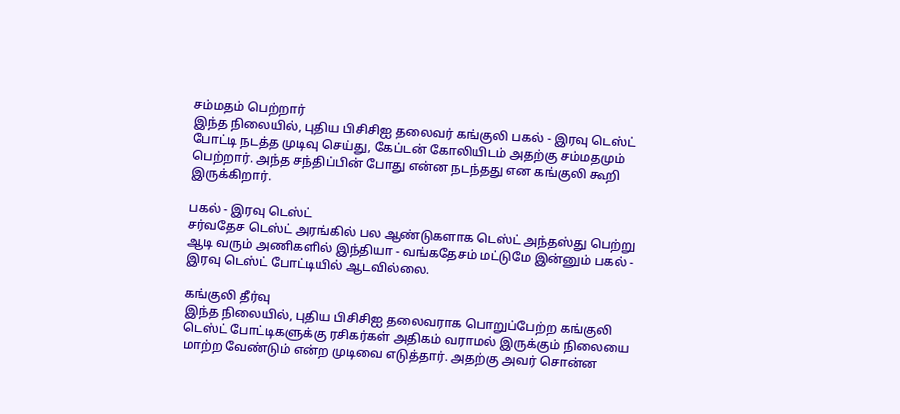சம்மதம் பெற்றார்
இந்த நிலையில், புதிய பிசிசிஐ தலைவர் கங்குலி பகல் - இரவு டெஸ்ட் போட்டி நடத்த முடிவு செய்து, கேப்டன் கோலியிடம் அதற்கு சம்மதமும் பெற்றார். அந்த சந்திப்பின் போது என்ன நடந்தது என கங்குலி கூறி இருக்கிறார்.

பகல் - இரவு டெஸ்ட்
சர்வதேச டெஸ்ட் அரங்கில் பல ஆண்டுகளாக டெஸ்ட் அந்தஸ்து பெற்று ஆடி வரும் அணிகளில் இந்தியா - வங்கதேசம் மட்டுமே இன்னும் பகல் - இரவு டெஸ்ட் போட்டியில் ஆடவில்லை.

கங்குலி தீர்வு
இந்த நிலையில், புதிய பிசிசிஐ தலைவராக பொறுப்பேற்ற கங்குலி டெஸ்ட் போட்டிகளுக்கு ரசிகர்கள் அதிகம் வராமல் இருக்கும் நிலையை மாற்ற வேண்டும் என்ற முடிவை எடுத்தார். அதற்கு அவர் சொன்ன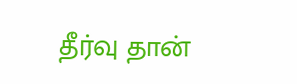தீர்வு தான்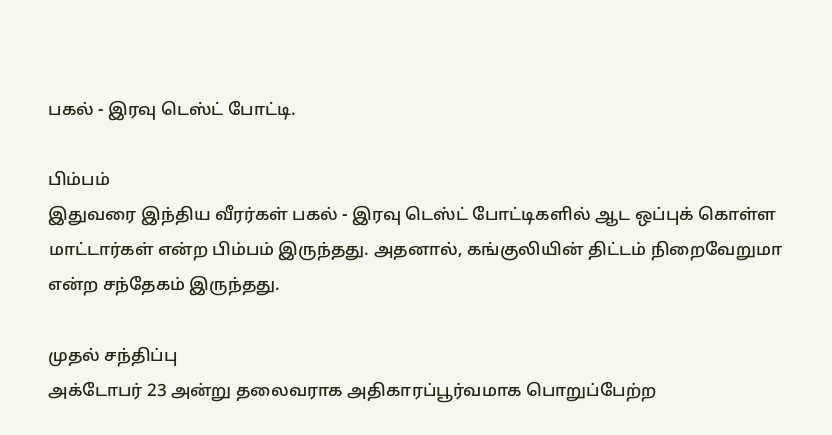பகல் - இரவு டெஸ்ட் போட்டி.

பிம்பம்
இதுவரை இந்திய வீரர்கள் பகல் - இரவு டெஸ்ட் போட்டிகளில் ஆட ஒப்புக் கொள்ள மாட்டார்கள் என்ற பிம்பம் இருந்தது. அதனால், கங்குலியின் திட்டம் நிறைவேறுமா என்ற சந்தேகம் இருந்தது.

முதல் சந்திப்பு
அக்டோபர் 23 அன்று தலைவராக அதிகாரப்பூர்வமாக பொறுப்பேற்ற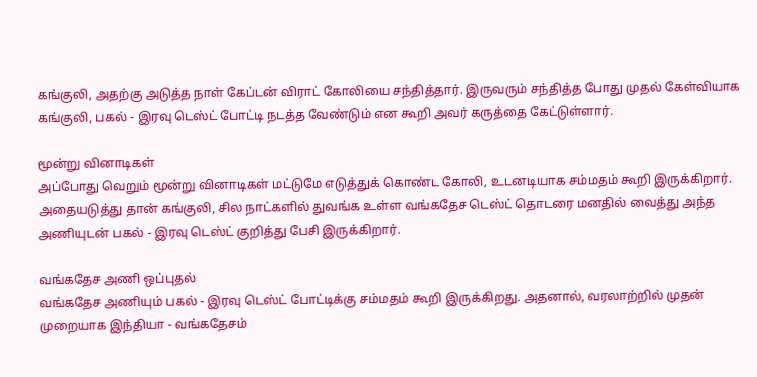கங்குலி, அதற்கு அடுத்த நாள் கேப்டன் விராட் கோலியை சந்தித்தார். இருவரும் சந்தித்த போது முதல் கேள்வியாக கங்குலி, பகல் - இரவு டெஸ்ட் போட்டி நடத்த வேண்டும் என கூறி அவர் கருத்தை கேட்டுள்ளார்.

மூன்று வினாடிகள்
அப்போது வெறும் மூன்று வினாடிகள் மட்டுமே எடுத்துக் கொண்ட கோலி, உடனடியாக சம்மதம் கூறி இருக்கிறார். அதையடுத்து தான் கங்குலி, சில நாட்களில் துவங்க உள்ள வங்கதேச டெஸ்ட் தொடரை மனதில் வைத்து அந்த அணியுடன் பகல் - இரவு டெஸ்ட் குறித்து பேசி இருக்கிறார்.

வங்கதேச அணி ஒப்புதல்
வங்கதேச அணியும் பகல் - இரவு டெஸ்ட் போட்டிக்கு சம்மதம் கூறி இருக்கிறது. அதனால், வரலாற்றில் முதன் முறையாக இந்தியா - வங்கதேசம்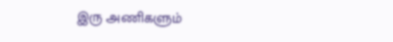இரு அணிகளும்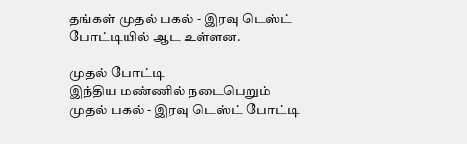தங்கள் முதல் பகல் - இரவு டெஸ்ட் போட்டியில் ஆட உள்ளன.

முதல் போட்டி
இந்திய மண்ணில் நடைபெறும் முதல் பகல் - இரவு டெஸ்ட் போட்டி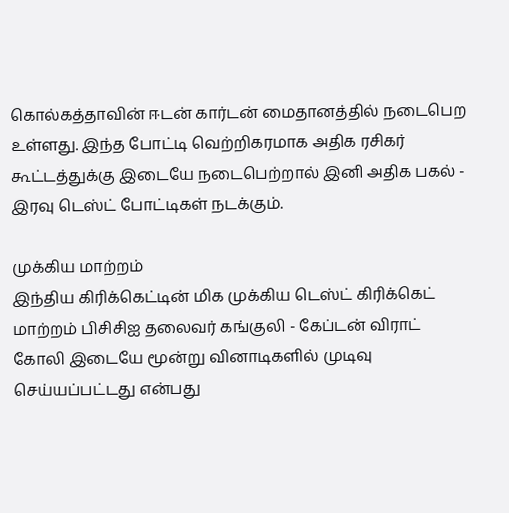கொல்கத்தாவின் ஈடன் கார்டன் மைதானத்தில் நடைபெற உள்ளது. இந்த போட்டி வெற்றிகரமாக அதிக ரசிகர் கூட்டத்துக்கு இடையே நடைபெற்றால் இனி அதிக பகல் - இரவு டெஸ்ட் போட்டிகள் நடக்கும்.

முக்கிய மாற்றம்
இந்திய கிரிக்கெட்டின் மிக முக்கிய டெஸ்ட் கிரிக்கெட் மாற்றம் பிசிசிஐ தலைவர் கங்குலி - கேப்டன் விராட் கோலி இடையே மூன்று வினாடிகளில் முடிவு செய்யப்பட்டது என்பது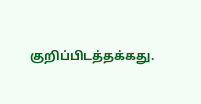குறிப்பிடத்தக்கது.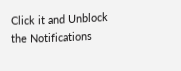Click it and Unblock the Notifications